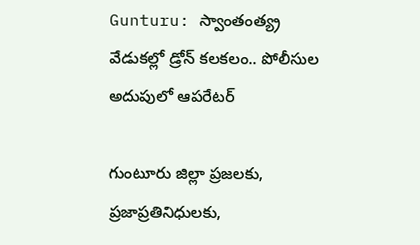Gunturu: స్వాంతంత్య్ర వేడుకల్లో డ్రోన్ కలకలం.. పోలీసుల అదుపులో ఆపరేటర్

గుంటూరు జిల్లా ప్రజలకు, ప్రజాప్రతినిధులకు,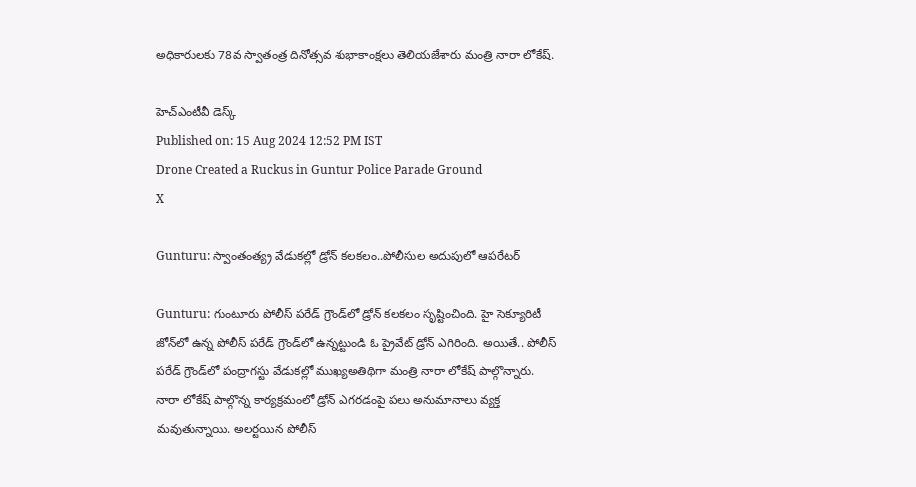అధికారులకు 78వ స్వాతంత్ర దినోత్సవ శుభాకాంక్షలు తెలియజేశారు మంత్రి నారా లోకేష్.

హెచ్ఎంటీవీ డెస్క్
Published on: 15 Aug 2024 12:52 PM IST
Drone Created a Ruckus in Guntur Police Parade Ground
X

Gunturu: స్వాంతంత్య్ర వేడుకల్లో డ్రోన్ కలకలం..పోలీసుల అదుపులో ఆపరేటర్

Gunturu: గుంటూరు పోలీస్‌ పరేడ్‌ గ్రౌండ్‌లో డ్రోన్‌ కలకలం సృష్టించింది. హై సెక్యూరిటీ జోన్‌లో ఉన్న పోలీస్‌ పరేడ్‌ గ్రౌండ్‌లో ఉన్నట్టుండి ఓ ప్రైవేట్‌ డ్రోన్‌ ఎగిరింది. అయితే.. పోలీస్‌ పరేడ్‌ గ్రౌండ్‌లో పంద్రాగస్టు వేడుకల్లో ముఖ్యఅతిథిగా మంత్రి నారా లోకేష్‌ పాల్గొన్నారు. నారా లోకేష్‌ పాల్గొన్న కార్యక్రమంలో డ్రోన్‌ ఎగరడంపై పలు అనుమానాలు వ్యక్త మవుతున్నాయి. అలర్టయిన పోలీస్‌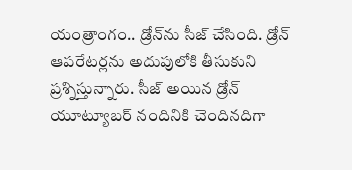యంత్రాంగం.. డ్రోన్‌ను సీజ్‌ చేసింది. డ్రోన్‌ ఆపరేటర్లను అదుపులోకి తీసుకుని ప్రశ్నిస్తున్నారు. సీజ్‌ అయిన డ్రోన్‌ యూట్యూబర్‌ నందినికి చెందినదిగా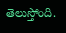తెలుస్తోంది.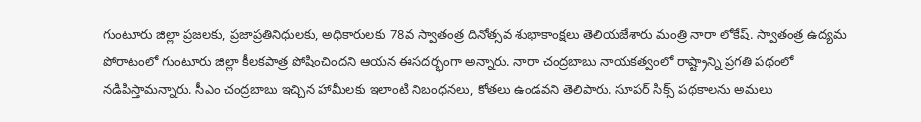గుంటూరు జిల్లా ప్రజలకు, ప్రజాప్రతినిధులకు, అధికారులకు 78వ స్వాతంత్ర దినోత్సవ శుభాకాంక్షలు తెలియజేశారు మంత్రి నారా లోకేష్. స్వాతంత్ర ఉద్యమ పోరాటంలో గుంటూరు జిల్లా కీలకపాత్ర పోషించిందని ఆయన ఈసదర్భంగా అన్నారు. నారా చంద్రబాబు నాయకత్వంలో రాష్ట్రాన్ని ప్రగతి పథంలో నడిపిస్తామన్నారు. సీఎం చంద్రబాబు ఇచ్చిన హామీలకు ఇలాంటి నిబంధనలు, కోతలు ఉండవని తెలిపారు. సూపర్ సిక్స్ పథకాలను అమలు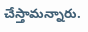చేస్తామన్నారు.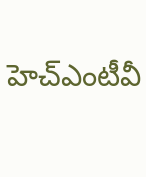హెచ్ఎంటీవీ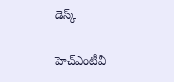డెస్క్

హెచ్ఎంటీవీ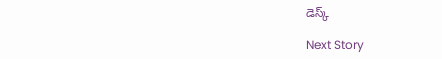డెస్క్

Next Story